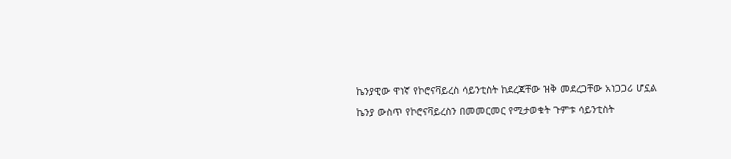ኬንያዊው ዋነኛ የኮሮናቫይረስ ሳይንቲስት ከደረጃቸው ዝቅ መደረጋቸው አነጋጋሪ ሆኗል
ኬንያ ውስጥ የኮሮናቫይረስን በመመርመር የሚታወቁት ጉምቱ ሳይንቲስት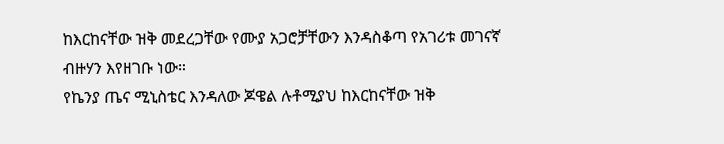ከእርከናቸው ዝቅ መደረጋቸው የሙያ አጋሮቻቸውን እንዳስቆጣ የአገሪቱ መገናኛ ብዙሃን እየዘገቡ ነው።
የኬንያ ጤና ሚኒስቴር እንዳለው ጆዌል ሉቶሚያህ ከእርከናቸው ዝቅ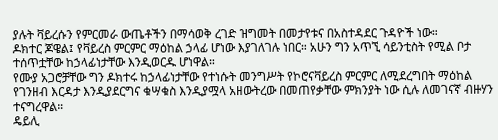ያሉት ቫይረሱን የምርመራ ውጤቶችን በማሳወቅ ረገድ ዝግመት በመታየቱና በአስተዳደር ጉዳዮች ነው።
ዶክተር ጆዌል፤ የቫይረስ ምርምር ማዕከል ኃላፊ ሆነው እያገለገሉ ነበር። አሁን ግን አጥኚ ሳይንቲስት የሚል ቦታ ተሰጥቷቸው ከኃላፊነታቸው እንዲወርዱ ሆነዋል።
የሙያ አጋሮቻቸው ግን ዶክተሩ ከኃላፊነታቸው የተነሱት መንግሥት የኮሮናቫይረስ ምርምር ለሚደረግበት ማዕከል የገንዘብ እርዳታ እንዲያደርግና ቁሣቁስ እንዲያሟላ አዘውትረው በመጠየቃቸው ምክንያት ነው ሲሉ ለመገናኛ ብዙሃን ተናግረዋል።
ዴይሊ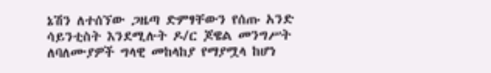ኔሽን ለተሰኘው ጋዜጣ ድምፃቸውን የሰጡ አንድ ሳይንቲስት እንደሚሉት ዶ/ር ጆዌል መንግሥት ለባለሙያዎች ግላዊ መከላከያ የማያሟላ ከሆነ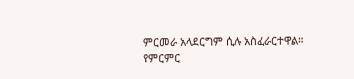ምርመራ አላደርግም ሲሉ አስፈራርተዋል።
የምርምር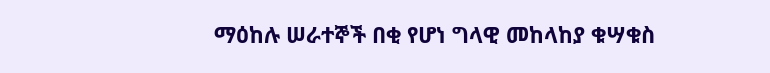ማዕከሉ ሠራተኞች በቂ የሆነ ግላዊ መከላከያ ቁሣቁስ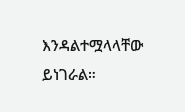እንዳልተሟላላቸው ይነገራል።